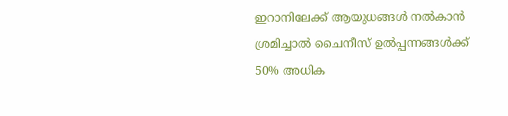ഇറാനിലേക്ക് ആയുധങ്ങൾ നൽകാൻ ശ്രമിച്ചാൽ ചൈനീസ് ഉൽപ്പന്നങ്ങൾക്ക് 50% അധിക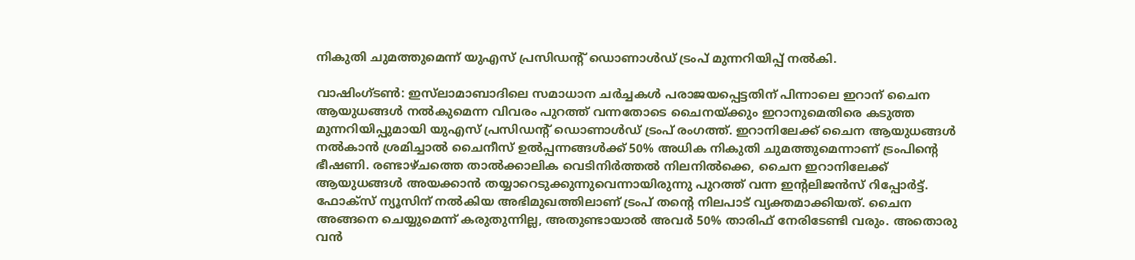നികുതി ചുമത്തുമെന്ന് യുഎസ് പ്രസിഡന്റ് ഡൊണാൾഡ് ട്രംപ് മുന്നറിയിപ്പ് നൽകി.

വാഷിംഗ്ടൺ: ഇസ്‌ലാമാബാദിലെ സമാധാന ചർച്ചകൾ പരാജയപ്പെട്ടതിന് പിന്നാലെ ഇറാന് ചൈന ആയുധങ്ങൾ നൽകുമെന്ന വിവരം പുറത്ത് വന്നതോടെ ചൈനയ്ക്കും ഇറാനുമെതിരെ കടുത്ത മുന്നറിയിപ്പുമായി യുഎസ് പ്രസിഡന്റ് ഡൊണാൾഡ് ട്രംപ് രംഗത്ത്. ഇറാനിലേക്ക് ചൈന ആയുധങ്ങൾ നൽകാൻ ശ്രമിച്ചാൽ ചൈനീസ് ഉൽപ്പന്നങ്ങൾക്ക് 50% അധിക നികുതി ചുമത്തുമെന്നാണ് ട്രംപിന്റെ ഭീഷണി. രണ്ടാഴ്‌ചത്തെ താൽക്കാലിക വെടിനിർത്തൽ നിലനിൽക്കെ, ചൈന ഇറാനിലേക്ക് ആയുധങ്ങൾ അയക്കാൻ തയ്യാറെടുക്കുന്നുവെന്നായിരുന്നു പുറത്ത് വന്ന ഇൻ്റലിജൻസ് റിപ്പോർട്ട്. ഫോക്സ് ന്യൂസിന് നൽകിയ അഭിമുഖത്തിലാണ് ട്രംപ് തന്റെ നിലപാട് വ്യക്തമാക്കിയത്. ചൈന അങ്ങനെ ചെയ്യുമെന്ന് കരുതുന്നില്ല, അതുണ്ടായാൽ അവർ 50% താരിഫ് നേരിടേണ്ടി വരും. അതൊരു വൻ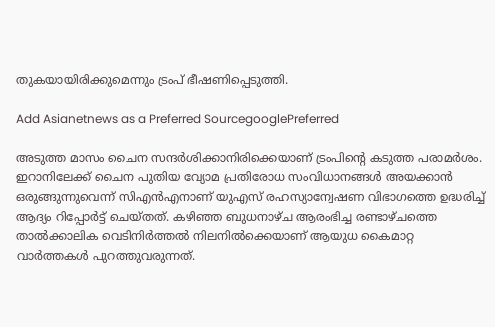തുകയായിരിക്കുമെന്നും ട്രംപ് ഭീഷണിപ്പെടുത്തി.

Add Asianetnews as a Preferred SourcegooglePreferred

അടുത്ത മാസം ചൈന സന്ദർശിക്കാനിരിക്കെയാണ് ട്രംപിന്റെ കടുത്ത പരാമർശം. ഇറാനിലേക്ക് ചൈന പുതിയ വ്യോമ പ്രതിരോധ സംവിധാനങ്ങൾ അയക്കാൻ ഒരുങ്ങുന്നുവെന്ന് സിഎൻഎനാണ് യുഎസ് രഹസ്യാന്വേഷണ വിഭാഗത്തെ ഉദ്ധരിച്ച് ആദ്യം റിപ്പോർട്ട് ചെയ്തത്. കഴിഞ്ഞ ബുധനാഴ്ച ആരംഭിച്ച രണ്ടാഴ്ചത്തെ താൽക്കാലിക വെടിനിർത്തൽ നിലനിൽക്കെയാണ് ആയുധ കൈമാറ്റ വാർത്തകൾ പുറത്തുവരുന്നത്.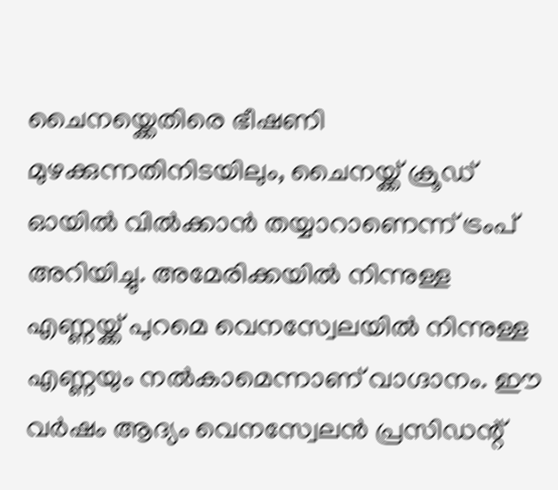ചൈനയ്ക്കെതിരെ ഭീഷണി മുഴക്കുന്നതിനിടയിലും, ചൈനയ്ക്ക് ക്രൂഡ് ഓയിൽ വിൽക്കാൻ തയ്യാറാണെന്ന് ട്രംപ് അറിയിച്ചു. അമേരിക്കയിൽ നിന്നുള്ള എണ്ണയ്ക്ക് പുറമെ വെനസ്വേലയിൽ നിന്നുള്ള എണ്ണയും നൽകാമെന്നാണ് വാഗ്ദാനം. ഈ വർഷം ആദ്യം വെനസ്വേലൻ പ്രസിഡന്റ്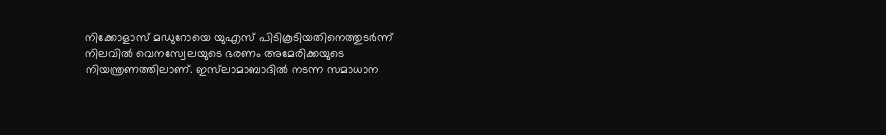നിക്കോളാസ് മഡുറോയെ യുഎസ് പിടികൂടിയതിനെത്തുടർന്ന് നിലവിൽ വെനസ്വേലയുടെ ഭരണം അമേരിക്കയുടെ നിയന്ത്രണത്തിലാണ്. ഇസ്‌ലാമാബാദിൽ നടന്ന സമാധാന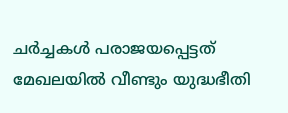ചർച്ചകൾ പരാജയപ്പെട്ടത് മേഖലയിൽ വീണ്ടും യുദ്ധഭീതി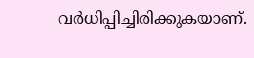വർധിപ്പിച്ചിരിക്കുകയാണ്.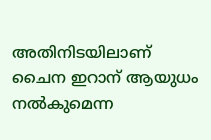അതിനിടയിലാണ് ചൈന ഇറാന് ആയുധം നൽകുമെന്ന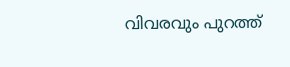വിവരവും പുറത്ത്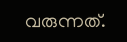വരുന്നത്.